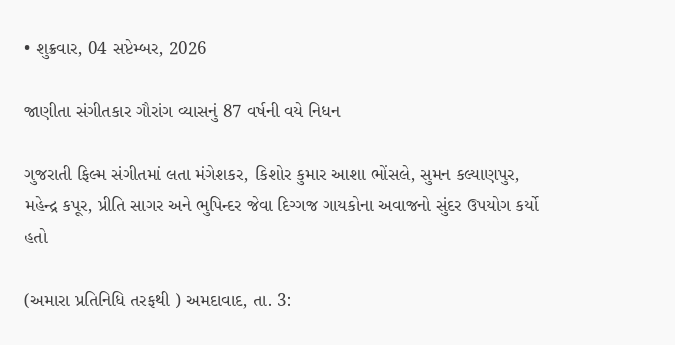• શુક્રવાર, 04 સપ્ટેમ્બર, 2026

જાણીતા સંગીતકાર ગૌરાંગ વ્યાસનું 87 વર્ષની વયે નિધન

ગુજરાતી ફિલ્મ સંગીતમાં લતા મંગેશકર, કિશોર કુમાર આશા ભોંસલે, સુમન કલ્યાણપુર, મહેન્દ્ર કપૂર, પ્રીતિ સાગર અને ભુપિન્દર જેવા દિગ્ગજ ગાયકોના અવાજનો સુંદર ઉપયોગ કર્યો હતો

(અમારા પ્રતિનિધિ તરફથી ) અમદાવાદ, તા. 3: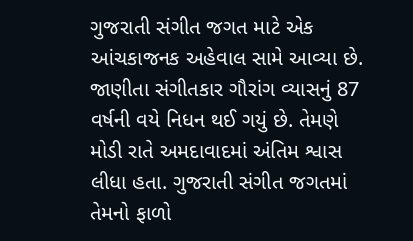ગુજરાતી સંગીત જગત માટે એક આંચકાજનક અહેવાલ સામે આવ્યા છે. જાણીતા સંગીતકાર ગૌરાંગ વ્યાસનું 87 વર્ષની વયે નિધન થઈ ગયું છે. તેમણે મોડી રાતે અમદાવાદમાં અંતિમ શ્વાસ લીધા હતા. ગુજરાતી સંગીત જગતમાં તેમનો ફાળો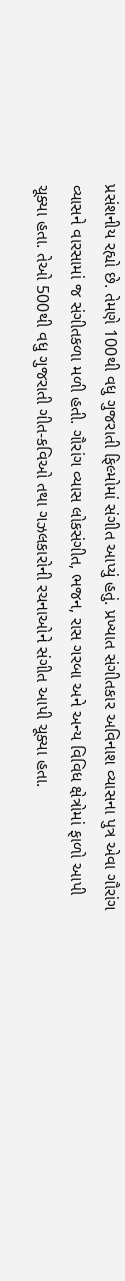પ્રસંશનીય રહ્યો છે. તેમણે 100થી વધુ ગુજરાતી ફિલ્મોમાં સંગીત આપ્યું હતું. પ્રખ્યાત સંગીતકાર અવિનાશ વ્યાસના પુત્ર એવા ગૌરાંગ વ્યાસને વારસામાં જ સંગીતકળા મળી હતી. ગૌરાંગ વ્યાસ લોકસંગીત, ભજન, રાસ ગરબા અને અન્ય વિવિધ ક્ષેત્રોમાં ફાળો આપી ચૂક્યા હતા. તેઓ 500થી વધુ ગુજરાતી ગીત-કવિઓ તથા ગઝલકારોની રચનાઓને સંગીત આપી ચૂક્યા હતા.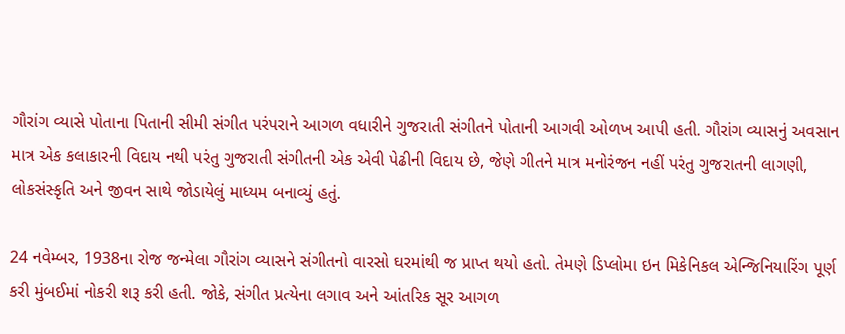ગૌરાંગ વ્યાસે પોતાના પિતાની સીમી સંગીત પરંપરાને આગળ વધારીને ગુજરાતી સંગીતને પોતાની આગવી ઓળખ આપી હતી. ગૌરાંગ વ્યાસનું અવસાન માત્ર એક કલાકારની વિદાય નથી પરંતુ ગુજરાતી સંગીતની એક એવી પેઢીની વિદાય છે, જેણે ગીતને માત્ર મનોરંજન નહીં પરંતુ ગુજરાતની લાગણી, લોકસંસ્કૃતિ અને જીવન સાથે જોડાયેલું માધ્યમ બનાવ્યું હતું.

24 નવેમ્બર, 1938ના રોજ જન્મેલા ગૌરાંગ વ્યાસને સંગીતનો વારસો ઘરમાંથી જ પ્રાપ્ત થયો હતો. તેમણે ડિપ્લોમા ઇન મિકેનિકલ એન્જિનિયારિંગ પૂર્ણ કરી મુંબઈમાં નોકરી શરૂ કરી હતી. જોકે, સંગીત પ્રત્યેના લગાવ અને આંતરિક સૂર આગળ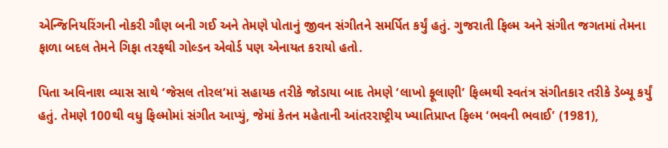એન્જિનિયરિંગની નોકરી ગૌણ બની ગઈ અને તેમણે પોતાનું જીવન સંગીતને સમર્પિત કર્યું હતું. ગુજરાતી ફિલ્મ અને સંગીત જગતમાં તેમના ફાળા બદલ તેમને ગિફા તરફથી ગોલ્ડન એવોર્ડ પણ એનાયત કરાયો હતો.

પિતા અવિનાશ વ્યાસ સાથે ‘જેસલ તોરલ’માં સહાયક તરીકે જોડાયા બાદ તેમણે ‘લાખો ફૂલાણી’ ફિલ્મથી સ્વતંત્ર સંગીતકાર તરીકે ડેબ્યૂ કર્યું હતું. તેમણે 100થી વધુ ફિલ્મોમાં સંગીત આપ્યું, જેમાં કેતન મહેતાની આંતરરાષ્ટ્રીય ખ્યાતિપ્રાપ્ત ફિલ્મ ‘ભવની ભવાઈ’ (1981),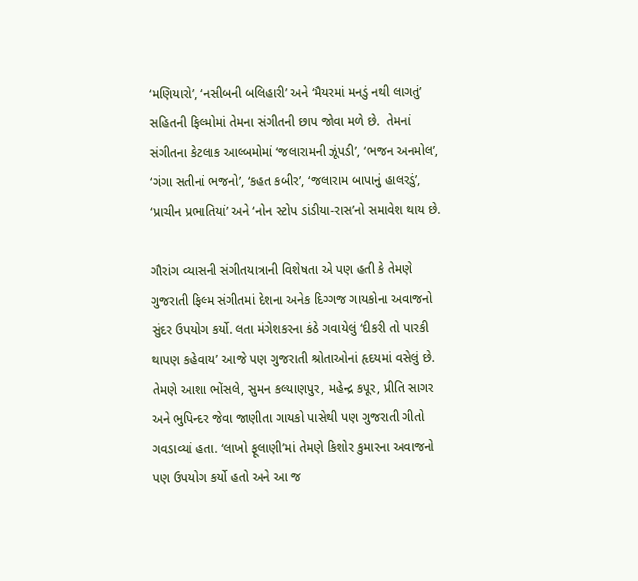‘મણિયારો’, ‘નસીબની બલિહારી’ અને ‘મૈયરમાં મનડું નથી લાગતું’ સહિતની ફિલ્મોમાં તેમના સંગીતની છાપ જોવા મળે છે.  તેમનાં સંગીતના કેટલાક આલ્બમોમાં ‘જલારામની ઝૂંપડી’, ‘ભજન અનમોલ’, ‘ગંગા સતીનાં ભજનો’, ‘કહત કબીર’, ‘જલારામ બાપાનું હાલરડું’, ‘પ્રાચીન પ્રભાતિયાં’ અને ‘નોન સ્ટોપ ડાંડીયા-રાસ’નો સમાવેશ થાય છે.

ગૌરાંગ વ્યાસની સંગીતયાત્રાની વિશેષતા એ પણ હતી કે તેમણે ગુજરાતી ફિલ્મ સંગીતમાં દેશના અનેક દિગ્ગજ ગાયકોના અવાજનો સુંદર ઉપયોગ કર્યો. લતા મંગેશકરના કંઠે ગવાયેલું ‘દીકરી તો પારકી થાપણ કહેવાય’ આજે પણ ગુજરાતી શ્રોતાઓનાં હૃદયમાં વસેલું છે. તેમણે આશા ભોંસલે, સુમન કલ્યાણપુર, મહેન્દ્ર કપૂર, પ્રીતિ સાગર અને ભુપિન્દર જેવા જાણીતા ગાયકો પાસેથી પણ ગુજરાતી ગીતો ગવડાવ્યાં હતા. ‘લાખો ફૂલાણી’માં તેમણે કિશોર કુમારના અવાજનો પણ ઉપયોગ કર્યો હતો અને આ જ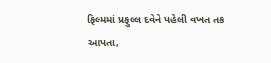ફિલ્મમાં પ્રફુલ્લ દવેને પહેલી વખત તક આપતા,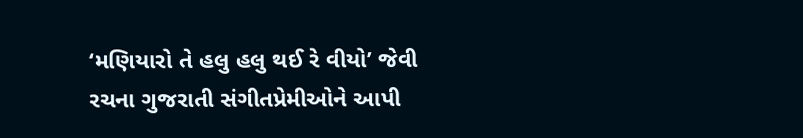‘મણિયારો તે હલુ હલુ થઈ રે વીયો’ જેવી રચના ગુજરાતી સંગીતપ્રેમીઓને આપી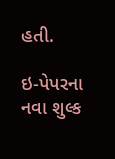હતી.

ઇ-પેપરના નવા શુલ્ક